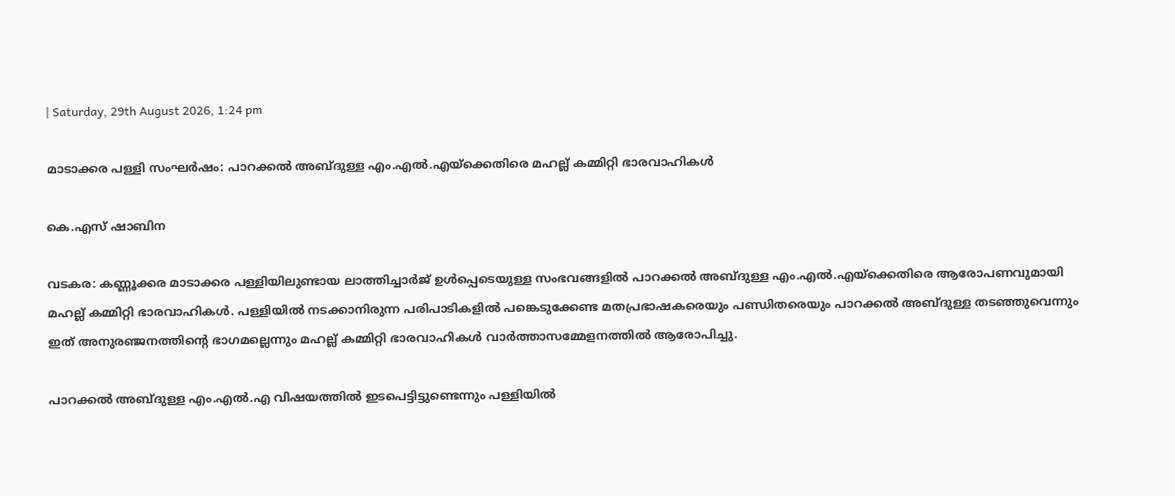| Saturday, 29th August 2026, 1:24 pm

മാടാക്കര പള്ളി സംഘർഷം: പാറക്കൽ അബ്ദുള്ള എം.എൽ.എയ്‌ക്കെതിരെ മഹല്ല് കമ്മിറ്റി ഭാരവാഹികൾ

കെ.എസ് ഷാബിന

വടകര: കണ്ണൂക്കര മാടാക്കര പള്ളിയിലുണ്ടായ ലാത്തിച്ചാർജ് ഉൾപ്പെടെയുള്ള സംഭവങ്ങളിൽ പാറക്കൽ അബ്ദുള്ള എം.എൽ.എയ്‌ക്കെതിരെ ആരോപണവുമായി മഹല്ല് കമ്മിറ്റി ഭാരവാഹികൾ. പള്ളിയിൽ നടക്കാനിരുന്ന പരിപാടികളിൽ പങ്കെടുക്കേണ്ട മതപ്രഭാഷകരെയും പണ്ഡിതരെയും പാറക്കൽ അബ്ദുള്ള തടഞ്ഞുവെന്നും ഇത് അനുരഞ്ജനത്തിന്റെ ഭാഗമല്ലെന്നും മഹല്ല് കമ്മിറ്റി ഭാരവാഹികൾ വാർത്താസമ്മേളനത്തിൽ ആരോപിച്ചു.

പാറക്കൽ അബ്ദുള്ള എം.എൽ.എ വിഷയത്തിൽ ഇടപെട്ടിട്ടുണ്ടെന്നും പള്ളിയിൽ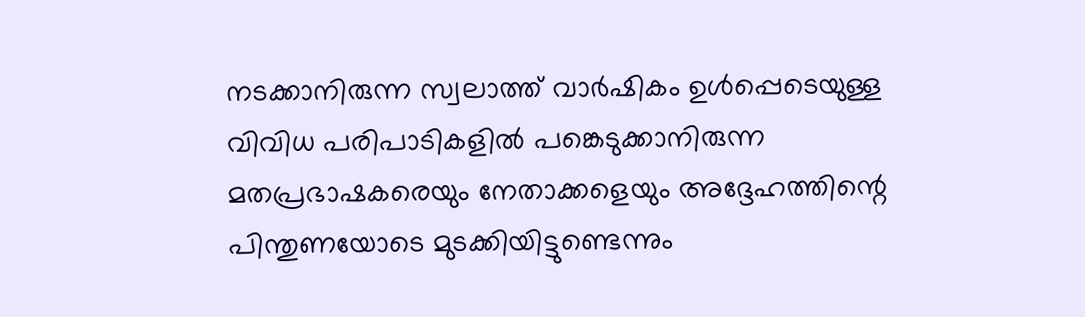നടക്കാനിരുന്ന സ്വലാത്ത് വാർഷികം ഉൾപ്പെടെയുള്ള വിവിധ പരിപാടികളിൽ പങ്കെടുക്കാനിരുന്ന മതപ്രഭാഷകരെയും നേതാക്കളെയും അദ്ദേഹത്തിന്റെ പിന്തുണയോടെ മുടക്കിയിട്ടുണ്ടെന്നും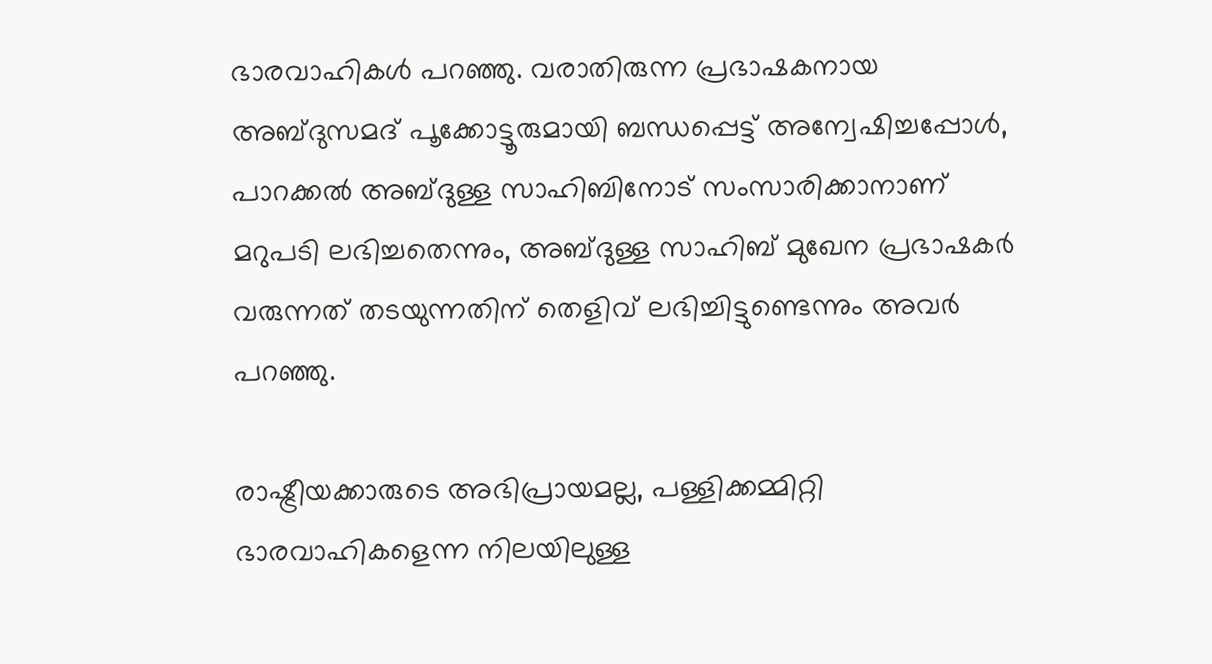ഭാരവാഹികൾ പറഞ്ഞു. വരാതിരുന്ന പ്രഭാഷകനായ അബ്ദുസമദ് പൂക്കോട്ടൂരുമായി ബന്ധപ്പെട്ട് അന്വേഷിച്ചപ്പോൾ, പാറക്കൽ അബ്ദുള്ള സാഹിബിനോട് സംസാരിക്കാനാണ് മറുപടി ലഭിച്ചതെന്നും, അബ്ദുള്ള സാഹിബ് മുഖേന പ്രഭാഷകർ വരുന്നത് തടയുന്നതിന് തെളിവ് ലഭിച്ചിട്ടുണ്ടെന്നും അവർ പറഞ്ഞു.

രാഷ്ട്രീയക്കാരുടെ അഭിപ്രായമല്ല, പള്ളിക്കമ്മിറ്റി ഭാരവാഹികളെന്ന നിലയിലുള്ള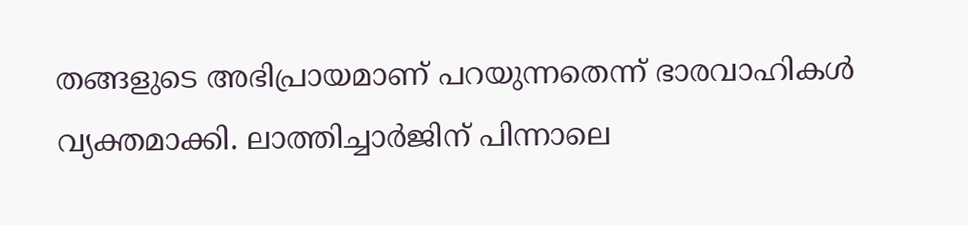തങ്ങളുടെ അഭിപ്രായമാണ് പറയുന്നതെന്ന് ഭാരവാഹികൾ വ്യക്തമാക്കി. ലാത്തിച്ചാർജിന് പിന്നാലെ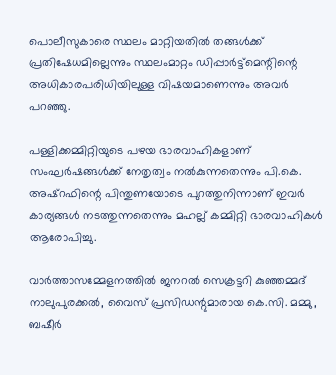പൊലീസുകാരെ സ്ഥലം മാറ്റിയതിൽ തങ്ങൾക്ക് പ്രതിഷേധമില്ലെന്നും സ്ഥലംമാറ്റം ഡിപ്പാർട്ട്‌മെന്റിന്റെ അധികാരപരിധിയിലുള്ള വിഷയമാണെന്നും അവർ പറഞ്ഞു.

പള്ളിക്കമ്മിറ്റിയുടെ പഴയ ഭാരവാഹികളാണ് സംഘർഷങ്ങൾക്ക് നേതൃത്വം നൽകുന്നതെന്നും പി.കെ. അഷ്‌റഫിന്റെ പിന്തുണയോടെ പുറത്തുനിന്നാണ് ഇവർ കാര്യങ്ങൾ നടത്തുന്നതെന്നും മഹല്ല് കമ്മിറ്റി ഭാരവാഹികൾ ആരോപിച്ചു.

വാർത്താസമ്മേളനത്തിൽ ജനറൽ സെക്രട്ടറി കുഞ്ഞമ്മദ് നാലുപുരക്കൽ, വൈസ് പ്രസിഡന്റുമാരായ കെ.സി. മമ്മു, ബഷീർ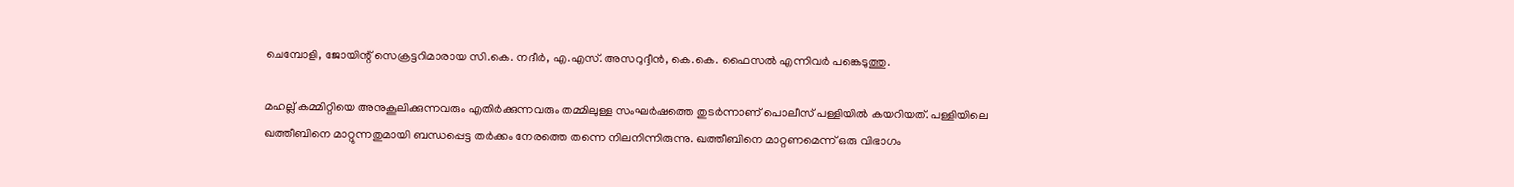ചെമ്പോളി, ജോയിന്റ് സെക്രട്ടറിമാരായ സി.കെ. നദീർ, എ.എസ്. അസറുദ്ദീൻ, കെ.കെ. ഫൈസൽ എന്നിവർ പങ്കെടുത്തു.

മഹല്ല് കമ്മിറ്റിയെ അനുകൂലിക്കുന്നവരും എതിർക്കുന്നവരും തമ്മിലുള്ള സംഘർഷത്തെ തുടർന്നാണ് പൊലീസ് പള്ളിയിൽ കയറിയത്. പള്ളിയിലെ ഖത്തീബിനെ മാറ്റുന്നതുമായി ബന്ധപ്പെട്ട തർക്കം നേരത്തെ തന്നെ നിലനിന്നിരുന്നു. ഖത്തീബിനെ മാറ്റണമെന്ന് ഒരു വിഭാഗം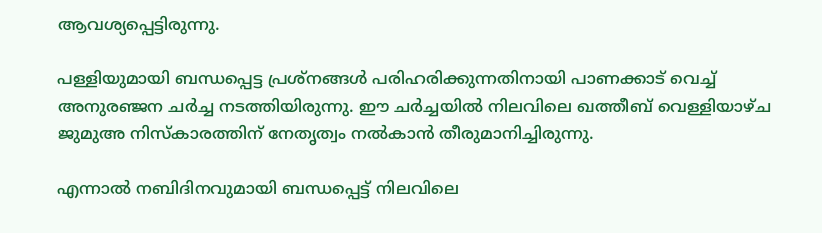ആവശ്യപ്പെട്ടിരുന്നു.

പള്ളിയുമായി ബന്ധപ്പെട്ട പ്രശ്‌നങ്ങൾ പരിഹരിക്കുന്നതിനായി പാണക്കാട് വെച്ച് അനുരഞ്ജന ചർച്ച നടത്തിയിരുന്നു. ഈ ചർച്ചയിൽ നിലവിലെ ഖത്തീബ് വെള്ളിയാഴ്ച ജുമുഅ നിസ്‌കാരത്തിന് നേതൃത്വം നൽകാൻ തീരുമാനിച്ചിരുന്നു.

എന്നാൽ നബിദിനവുമായി ബന്ധപ്പെട്ട് നിലവിലെ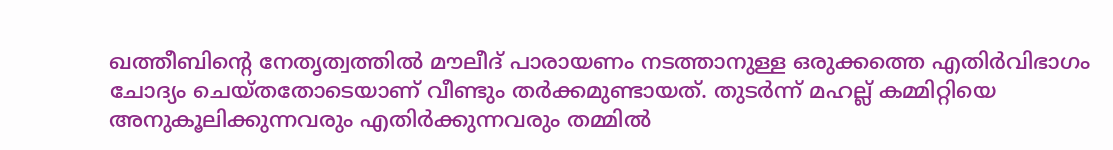ഖത്തീബിന്റെ നേതൃത്വത്തിൽ മൗലീദ് പാരായണം നടത്താനുള്ള ഒരുക്കത്തെ എതിർവിഭാഗം ചോദ്യം ചെയ്തതോടെയാണ് വീണ്ടും തർക്കമുണ്ടായത്. തുടർന്ന് മഹല്ല് കമ്മിറ്റിയെ അനുകൂലിക്കുന്നവരും എതിർക്കുന്നവരും തമ്മിൽ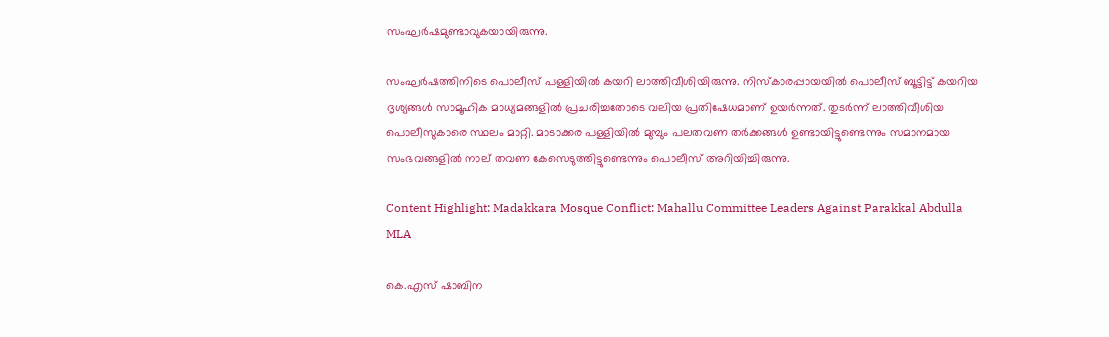സംഘർഷമുണ്ടാവുകയായിരുന്നു.

സംഘർഷത്തിനിടെ പൊലീസ് പള്ളിയിൽ കയറി ലാത്തിവീശിയിരുന്നു. നിസ്‌കാരപ്പായയിൽ പൊലീസ് ബൂട്ടിട്ട് കയറിയ ദൃശ്യങ്ങൾ സാമൂഹിക മാധ്യമങ്ങളിൽ പ്രചരിച്ചതോടെ വലിയ പ്രതിഷേധമാണ് ഉയർന്നത്. തുടർന്ന് ലാത്തിവീശിയ പൊലീസുകാരെ സ്ഥലം മാറ്റി. മാടാക്കര പള്ളിയിൽ മുമ്പും പലതവണ തർക്കങ്ങൾ ഉണ്ടായിട്ടുണ്ടെന്നും സമാനമായ സംഭവങ്ങളിൽ നാല് തവണ കേസെടുത്തിട്ടുണ്ടെന്നും പൊലീസ് അറിയിച്ചിരുന്നു.

Content Highlight: Madakkara Mosque Conflict: Mahallu Committee Leaders Against Parakkal Abdulla MLA

കെ.എസ് ഷാബിന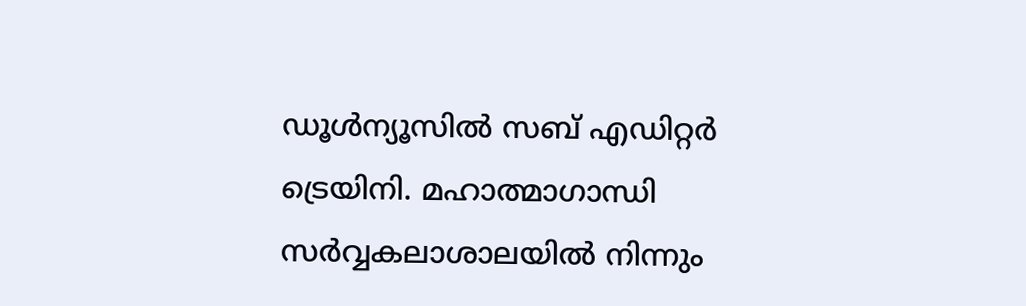ഡൂള്‍ന്യൂസില്‍ സബ് എഡിറ്റര്‍ ട്രെയിനി. മഹാത്മാഗാന്ധി സര്‍വ്വകലാശാലയില്‍ നിന്നും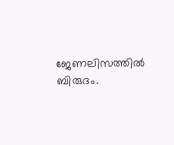ജേണലിസത്തില്‍ ബിരുദം.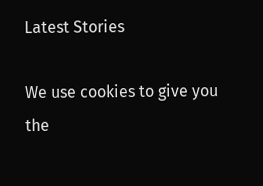Latest Stories

We use cookies to give you the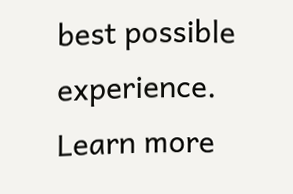best possible experience. Learn more